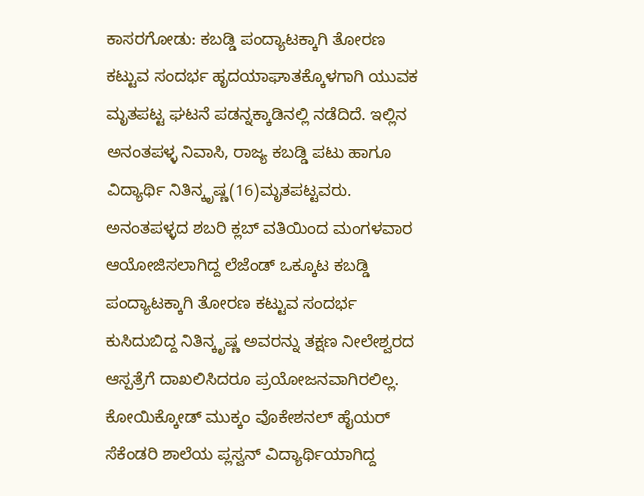ಕಾಸರಗೋಡು: ಕಬಡ್ಡಿ ಪಂದ್ಯಾಟಕ್ಕಾಗಿ ತೋರಣ ಕಟ್ಟುವ ಸಂದರ್ಭ ಹೃದಯಾಘಾತಕ್ಕೊಳಗಾಗಿ ಯುವಕ ಮೃತಪಟ್ಟ ಘಟನೆ ಪಡನ್ನಕ್ಕಾಡಿನಲ್ಲಿ ನಡೆದಿದೆ. ಇಲ್ಲಿನ ಅನಂತಪಳ್ಳ ನಿವಾಸಿ, ರಾಜ್ಯ ಕಬಡ್ಡಿ ಪಟು ಹಾಗೂ ವಿದ್ಯಾರ್ಥಿ ನಿತಿನ್ಕೃಷ್ಣ(16)ಮೃತಪಟ್ಟವರು. ಅನಂತಪಳ್ಳದ ಶಬರಿ ಕ್ಲಬ್ ವತಿಯಿಂದ ಮಂಗಳವಾರ ಆಯೋಜಿಸಲಾಗಿದ್ದ ಲೆಜೆಂಡ್ ಒಕ್ಕೂಟ ಕಬಡ್ಡಿ ಪಂದ್ಯಾಟಕ್ಕಾಗಿ ತೋರಣ ಕಟ್ಟುವ ಸಂದರ್ಭ ಕುಸಿದುಬಿದ್ದ ನಿತಿನ್ಕೃಷ್ಣ ಅವರನ್ನು ತಕ್ಷಣ ನೀಲೇಶ್ವರದ ಆಸ್ಪತ್ರೆಗೆ ದಾಖಲಿಸಿದರೂ ಪ್ರಯೋಜನವಾಗಿರಲಿಲ್ಲ. ಕೋಯಿಕ್ಕೋಡ್ ಮುಕ್ಕಂ ವೊಕೇಶನಲ್ ಹೈಯರ್ ಸೆಕೆಂಡರಿ ಶಾಲೆಯ ಪ್ಲಸ್ವನ್ ವಿದ್ಯಾರ್ಥಿಯಾಗಿದ್ದ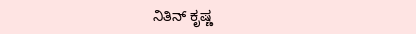ನಿತಿನ್ ಕೃಷ್ಣ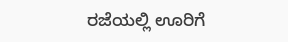ರಜೆಯಲ್ಲಿ ಊರಿಗೆ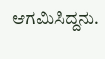ಆಗಮಿಸಿದ್ದನು.